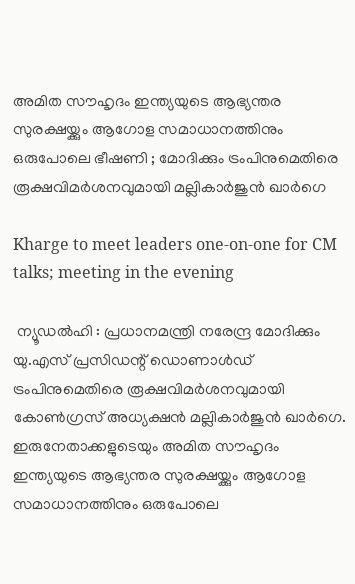അമിത സൗഹൃദം ഇന്ത്യയുടെ ആഭ്യന്തര സുരക്ഷയ്ക്കും ആഗോള സമാധാനത്തിനും ഒരുപോലെ ഭീഷണി ; മോദിക്കും ട്രംപിനുമെതിരെ രൂക്ഷവിമർശനവുമായി മല്ലികാർജുൻ ഖാർഗെ

Kharge to meet leaders one-on-one for CM talks; meeting in the evening

 ന്യൂഡൽഹി : പ്രധാനമന്ത്രി നരേന്ദ്ര മോദിക്കും യു.എസ് പ്രസിഡന്റ് ഡൊണാൾഡ് ട്രംപിനുമെതിരെ രൂക്ഷവിമർശനവുമായി കോൺഗ്രസ് അധ്യക്ഷൻ മല്ലികാർജുൻ ഖാർഗെ. ഇരുനേതാക്കളുടെയും അമിത സൗഹൃദം ഇന്ത്യയുടെ ആഭ്യന്തര സുരക്ഷയ്ക്കും ആഗോള സമാധാനത്തിനും ഒരുപോലെ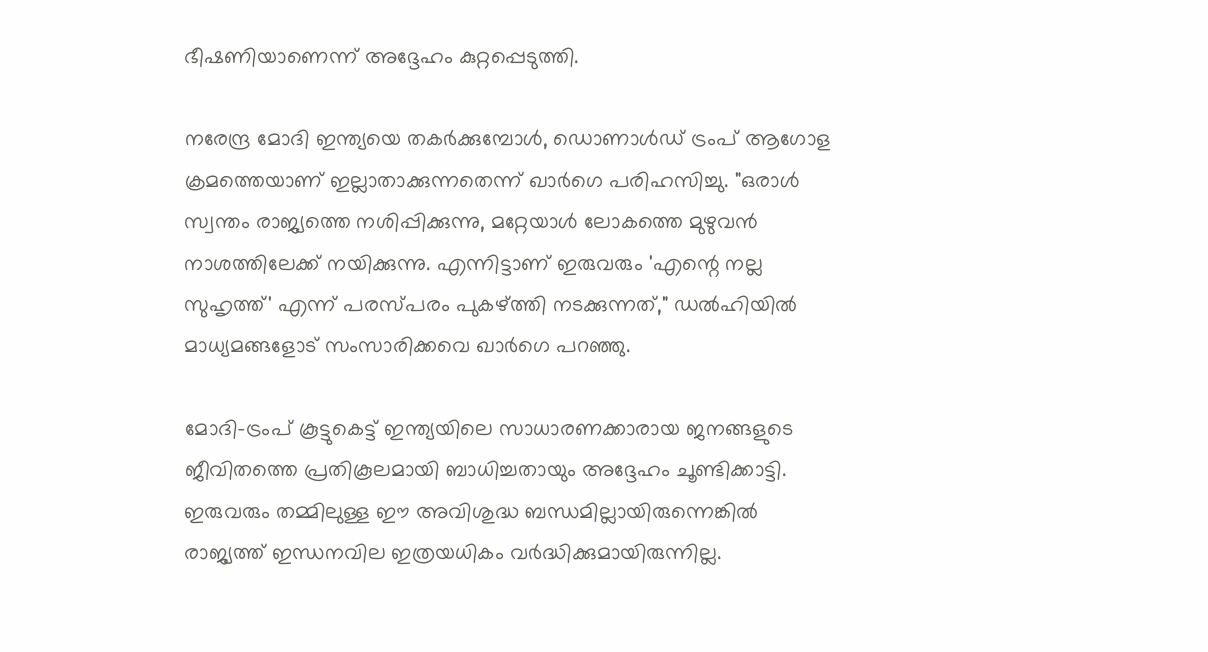ഭീഷണിയാണെന്ന് അദ്ദേഹം കുറ്റപ്പെടുത്തി.

നരേന്ദ്ര മോദി ഇന്ത്യയെ തകർക്കുമ്പോൾ, ഡൊണാൾഡ് ട്രംപ് ആഗോള ക്രമത്തെയാണ് ഇല്ലാതാക്കുന്നതെന്ന് ഖാർഗെ പരിഹസിച്ചു. "ഒരാൾ സ്വന്തം രാജ്യത്തെ നശിപ്പിക്കുന്നു, മറ്റേയാൾ ലോകത്തെ മുഴുവൻ നാശത്തിലേക്ക് നയിക്കുന്നു. എന്നിട്ടാണ് ഇരുവരും 'എന്റെ നല്ല സുഹൃത്ത്' എന്ന് പരസ്പരം പുകഴ്ത്തി നടക്കുന്നത്," ഡൽഹിയിൽ മാധ്യമങ്ങളോട് സംസാരിക്കവെ ഖാർഗെ പറഞ്ഞു.

മോദി-ട്രംപ് കൂട്ടുകെട്ട് ഇന്ത്യയിലെ സാധാരണക്കാരായ ജനങ്ങളുടെ ജീവിതത്തെ പ്രതികൂലമായി ബാധിച്ചതായും അദ്ദേഹം ചൂണ്ടിക്കാട്ടി. ഇരുവരും തമ്മിലുള്ള ഈ അവിശുദ്ധ ബന്ധമില്ലായിരുന്നെങ്കിൽ രാജ്യത്ത് ഇന്ധനവില ഇത്രയധികം വർദ്ധിക്കുമായിരുന്നില്ല.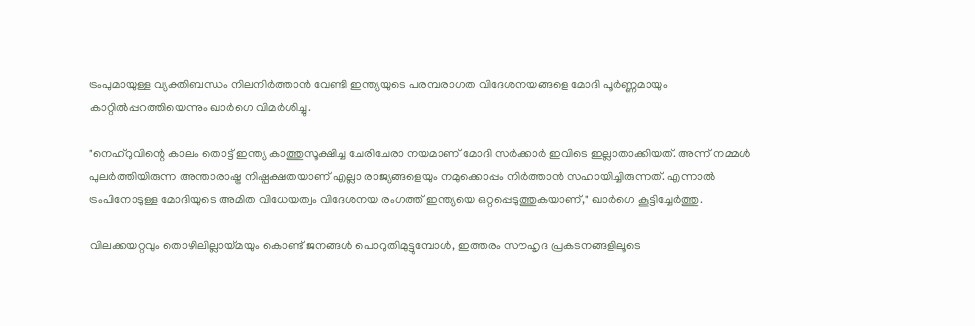ട്രംപുമായുള്ള വ്യക്തിബന്ധം നിലനിർത്താൻ വേണ്ടി ഇന്ത്യയുടെ പരമ്പരാഗത വിദേശനയങ്ങളെ മോദി പൂർണ്ണമായും കാറ്റിൽപ്പറത്തിയെന്നും ഖാർഗെ വിമർശിച്ചു.

"നെഹ്‌റുവിന്റെ കാലം തൊട്ട് ഇന്ത്യ കാത്തുസൂക്ഷിച്ച ചേരിചേരാ നയമാണ് മോദി സർക്കാർ ഇവിടെ ഇല്ലാതാക്കിയത്. അന്ന് നമ്മൾ പുലർത്തിയിരുന്ന അന്താരാഷ്ട്ര നിഷ്പക്ഷതയാണ് എല്ലാ രാജ്യങ്ങളെയും നമുക്കൊപ്പം നിർത്താൻ സഹായിച്ചിരുന്നത്. എന്നാൽ ട്രംപിനോടുള്ള മോദിയുടെ അമിത വിധേയത്വം വിദേശനയ രംഗത്ത് ഇന്ത്യയെ ഒറ്റപ്പെടുത്തുകയാണ്," ഖാർഗെ കൂട്ടിച്ചേർത്തു.

വിലക്കയറ്റവും തൊഴിലില്ലായ്മയും കൊണ്ട് ജനങ്ങൾ പൊറുതിമുട്ടുമ്പോൾ, ഇത്തരം സൗഹൃദ പ്രകടനങ്ങളിലൂടെ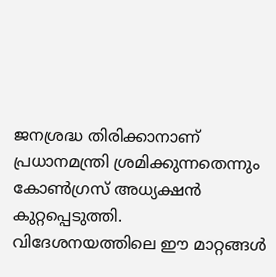ജനശ്രദ്ധ തിരിക്കാനാണ് പ്രധാനമന്ത്രി ശ്രമിക്കുന്നതെന്നും കോൺഗ്രസ് അധ്യക്ഷൻ കുറ്റപ്പെടുത്തി. വിദേശനയത്തിലെ ഈ മാറ്റങ്ങൾ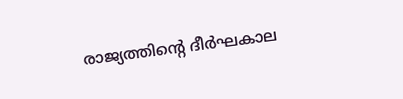രാജ്യത്തിന്റെ ദീർഘകാല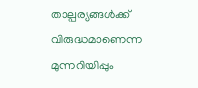താല്പര്യങ്ങൾക്ക് വിരുദ്ധമാണെന്ന മുന്നറിയിപ്പും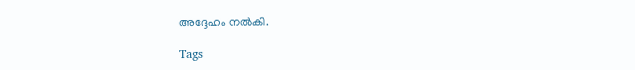അദ്ദേഹം നൽകി.

Tags